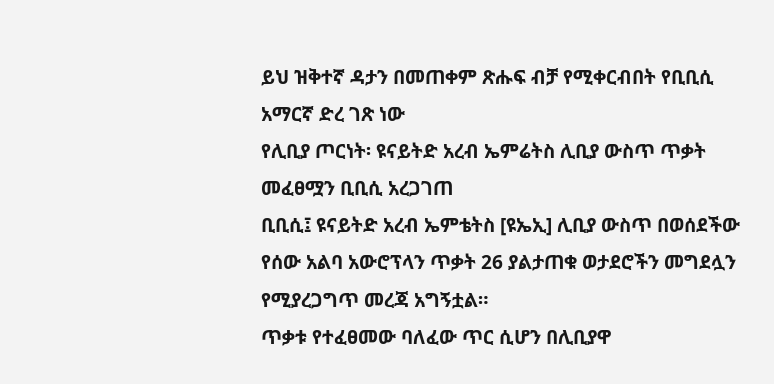ይህ ዝቅተኛ ዳታን በመጠቀም ጽሑፍ ብቻ የሚቀርብበት የቢቢሲ አማርኛ ድረ ገጽ ነው
የሊቢያ ጦርነት፡ ዩናይትድ አረብ ኤምሬትስ ሊቢያ ውስጥ ጥቃት መፈፀሟን ቢቢሲ አረጋገጠ
ቢቢሲ፤ ዩናይትድ አረብ ኤምቴትስ [ዩኤኢ] ሊቢያ ውስጥ በወሰደችው የሰው አልባ አውሮፕላን ጥቃት 26 ያልታጠቁ ወታደሮችን መግደሏን የሚያረጋግጥ መረጃ አግኝቷል።
ጥቃቱ የተፈፀመው ባለፈው ጥር ሲሆን በሊቢያዋ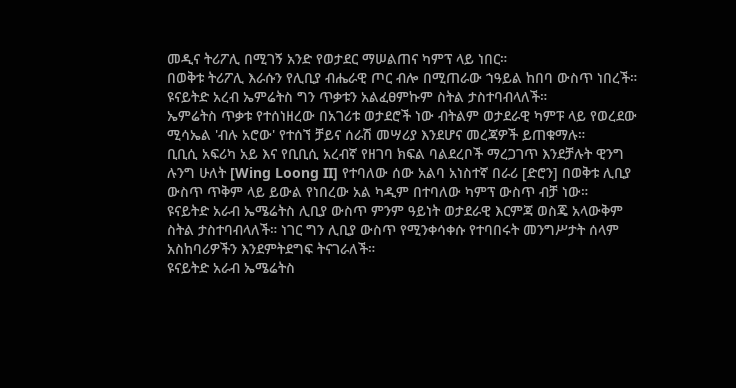መዲና ትሪፖሊ በሚገኝ አንድ የወታደር ማሠልጠና ካምፕ ላይ ነበር።
በወቅቱ ትሪፖሊ እራሱን የሊቢያ ብሔራዊ ጦር ብሎ በሚጠራው ኀዓይል ከበባ ውስጥ ነበረች።
ዩናይትድ አረብ ኤምሬትስ ግን ጥቃቱን አልፈፀምኩም ስትል ታስተባብላለች።
ኤምሬትስ ጥቃቱ የተሰነዘረው በአገሪቱ ወታደሮች ነው ብትልም ወታደራዊ ካምፑ ላይ የወረደው ሚሳኤል 'ብሉ አሮው' የተሰኘ ቻይና ሰራሽ መሣሪያ እንደሆና መረጃዎች ይጠቁማሉ።
ቢቢሲ አፍሪካ አይ እና የቢቢሲ አረብኛ የዘገባ ክፍል ባልደረቦች ማረጋገጥ እንደቻሉት ዊንግ ሉንግ ሁለት [Wing Loong II] የተባለው ሰው አልባ አነስተኛ በራሪ [ድሮን] በወቅቱ ሊቢያ ውስጥ ጥቅም ላይ ይውል የነበረው አል ካዲም በተባለው ካምፕ ውስጥ ብቻ ነው።
ዩናይትድ አራብ ኤሜሬትስ ሊቢያ ውስጥ ምንም ዓይነት ወታደራዊ እርምጃ ወስጄ አላውቅም ስትል ታስተባብላለች። ነገር ግን ሊቢያ ውስጥ የሚንቀሳቀሱ የተባበሩት መንግሥታት ሰላም አስከባሪዎችን እንደምትደግፍ ትናገራለች።
ዩናይትድ አራብ ኤሜሬትስ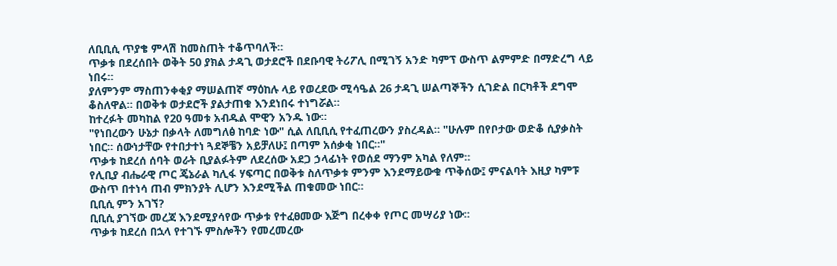ለቢቢሲ ጥያቄ ምላሽ ከመስጠት ተቆጥባለች።
ጥቃቱ በደረሰበት ወቅት 50 ያክል ታዳጊ ወታደሮች በደቡባዊ ትሪፖሊ በሚገኝ አንድ ካምፕ ውስጥ ልምምድ በማድረግ ላይ ነበሩ።
ያለምንም ማስጠንቀቂያ ማሠልጠኛ ማዕከሉ ላይ የወረደው ሚሳዔል 26 ታዳጊ ሠልጣኞችን ሲገድል በርካቶች ደግሞ ቆስለዋል። በወቅቱ ወታደሮች ያልታጠቁ እንደነበሩ ተነግሯል።
ከተረፉት መካከል የ20 ዓመቱ አብዱል ሞዊን አንዱ ነው።
"የነበረውን ሁኔታ በቃላት ለመግለፅ ከባድ ነው" ሲል ለቢቢሲ የተፈጠረውን ያስረዳል። "ሁሉም በየቦታው ወድቆ ሲያቃስት ነበር። ሰውነታቸው የተበታተነ ጓደኞቼን አይቻለሁ፤ በጣም አሰቃቂ ነበር።"
ጥቃቱ ከደረሰ ሰባት ወራት ቢያልፉትም ለደረሰው አደጋ ኃላፊነት የወሰደ ማንም አካል የለም።
የሊቢያ ብሔራዊ ጦር ጄኔራል ካሊፋ ሃፍጣር በወቅቱ ስለጥቃቱ ምንም እንደማይውቁ ጥቅሰው፤ ምናልባት እዚያ ካምፑ ውስጥ በተነሳ ጠብ ምክንያት ሊሆን እንደሚችል ጠቁመው ነበር።
ቢቢሲ ምን አገኘ?
ቢቢሲ ያገኘው መረጃ እንደሚያሳየው ጥቃቱ የተፈፀመው እጅግ በረቀቀ የጦር መሣሪያ ነው።
ጥቃቱ ከደረሰ በኋላ የተገኙ ምስሎችን የመረመረው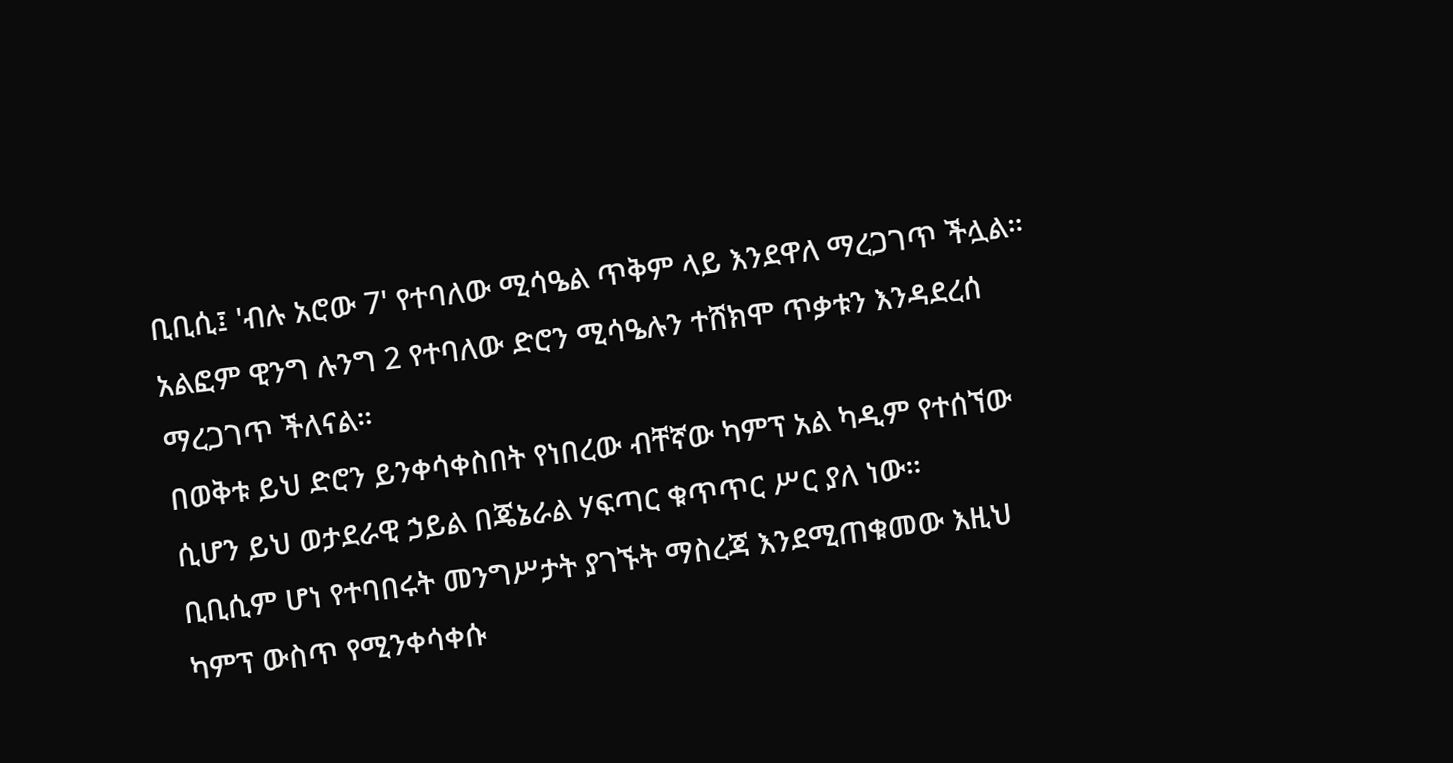ቢቢሲ፤ 'ብሉ አሮው 7' የተባለው ሚሳዔል ጥቅም ላይ እንደዋለ ማረጋገጥ ችሏል። አልፎም ዊንግ ሉንግ 2 የተባለው ድሮን ሚሳዔሉን ተሸክሞ ጥቃቱን እንዳደረሰ ማረጋገጥ ችለናል።
በወቅቱ ይህ ድሮን ይንቀሳቀስበት የነበረው ብቸኛው ካምፕ አል ካዲም የተሰኘው ሲሆን ይህ ወታደራዊ ኃይል በጄኔራል ሃፍጣር ቁጥጥር ሥር ያለ ነው።
ቢቢሲም ሆነ የተባበሩት መንግሥታት ያገኙት ማስረጃ እንደሚጠቁመው እዚህ ካምፕ ውስጥ የሚንቀሳቀሱ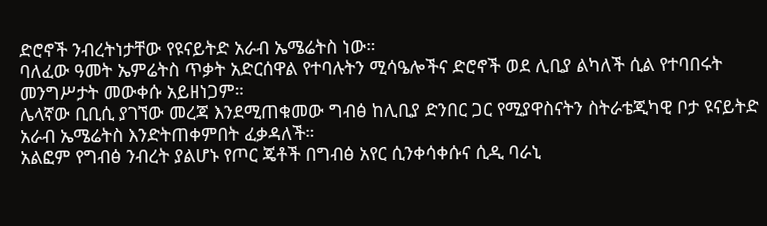ድሮኖች ንብረትነታቸው የዩናይትድ አራብ ኤሜሬትስ ነው።
ባለፈው ዓመት ኤምሬትስ ጥቃት አድርሰዋል የተባሉትን ሚሳዔሎችና ድሮኖች ወደ ሊቢያ ልካለች ሲል የተባበሩት መንግሥታት መውቀሱ አይዘነጋም።
ሌላኛው ቢቢሲ ያገኘው መረጃ እንደሚጠቁመው ግብፅ ከሊቢያ ድንበር ጋር የሚያዋስናትን ስትራቴጂካዊ ቦታ ዩናይትድ አራብ ኤሜሬትስ እንድትጠቀምበት ፈቃዳለች።
አልፎም የግብፅ ንብረት ያልሆኑ የጦር ጄቶች በግብፅ አየር ሲንቀሳቀሱና ሲዲ ባራኒ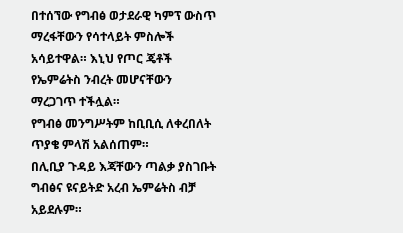በተሰኘው የግብፅ ወታደራዊ ካምፕ ውስጥ ማረፋቸውን የሳተላይት ምስሎች አሳይተዋል። እኒህ የጦር ጄቶች የኤምሬትስ ንብረት መሆናቸውን ማረጋገጥ ተችሏል።
የግብፅ መንግሥትም ከቢቢሲ ለቀረበለት ጥያቄ ምላሽ አልሰጠም።
በሊቢያ ጉዳይ እጃቸውን ጣልቃ ያስገቡት ግብፅና ዩናይትድ አረብ ኤምሬትስ ብቻ አይደሉም።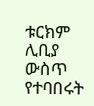ቱርክም ሊቢያ ውስጥ የተባበሩት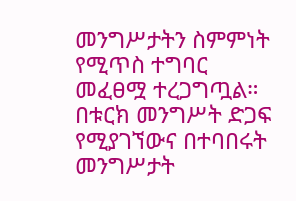መንግሥታትን ስምምነት የሚጥስ ተግባር መፈፀሟ ተረጋግጧል።
በቱርክ መንግሥት ድጋፍ የሚያገኘውና በተባበሩት መንግሥታት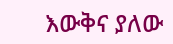እውቅና ያለው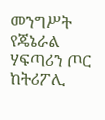መንግሥት የጄኔራል ሃፍጣሪን ጦር ከትሪፖሊ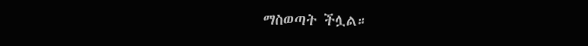ማስወጣት ችሏል።